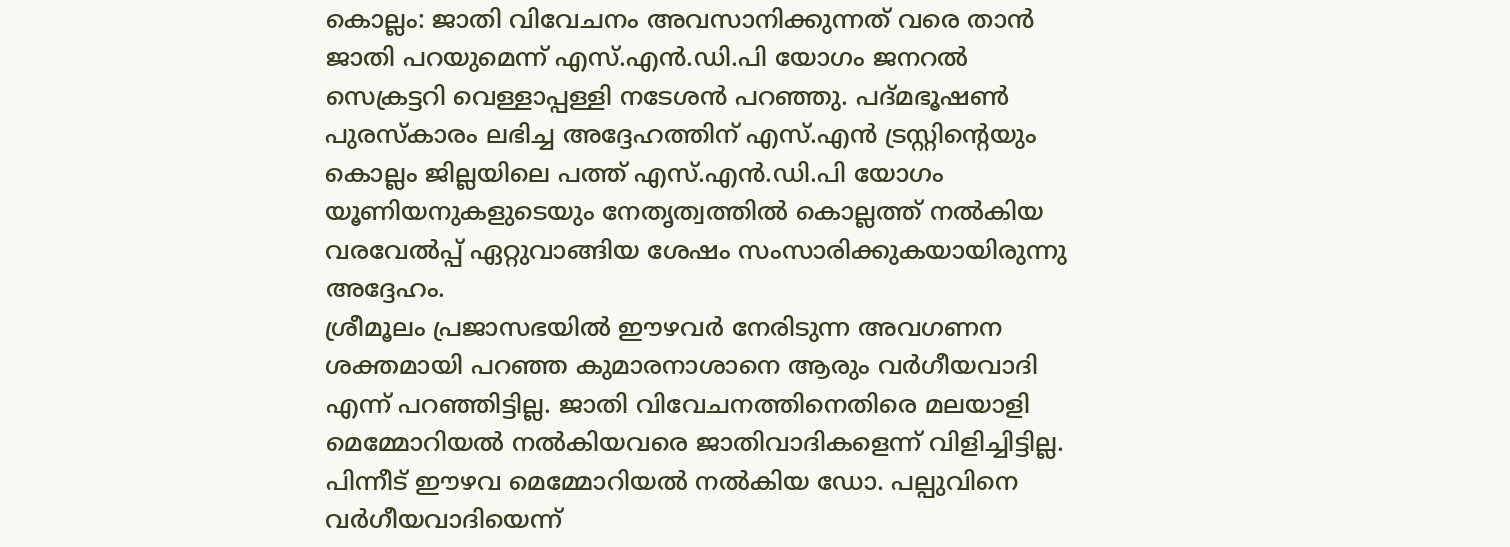കൊല്ലം: ജാതി വിവേചനം അവസാനിക്കുന്നത് വരെ താൻ ജാതി പറയുമെന്ന് എസ്.എൻ.ഡി.പി യോഗം ജനറൽ സെക്രട്ടറി വെള്ളാപ്പള്ളി നടേശൻ പറഞ്ഞു. പദ്മഭൂഷൺ പുരസ്കാരം ലഭിച്ച അദ്ദേഹത്തിന് എസ്.എൻ ട്രസ്റ്റിന്റെയും കൊല്ലം ജില്ലയിലെ പത്ത് എസ്.എൻ.ഡി.പി യോഗം യൂണിയനുകളുടെയും നേതൃത്വത്തിൽ കൊല്ലത്ത് നൽകിയ വരവേൽപ്പ് ഏറ്റുവാങ്ങിയ ശേഷം സംസാരിക്കുകയായിരുന്നു അദ്ദേഹം.
ശ്രീമൂലം പ്രജാസഭയിൽ ഈഴവർ നേരിടുന്ന അവഗണന ശക്തമായി പറഞ്ഞ കുമാരനാശാനെ ആരും വർഗീയവാദി എന്ന് പറഞ്ഞിട്ടില്ല. ജാതി വിവേചനത്തിനെതിരെ മലയാളി മെമ്മോറിയൽ നൽകിയവരെ ജാതിവാദികളെന്ന് വിളിച്ചിട്ടില്ല. പിന്നീട് ഈഴവ മെമ്മോറിയൽ നൽകിയ ഡോ. പല്പുവിനെ വർഗീയവാദിയെന്ന്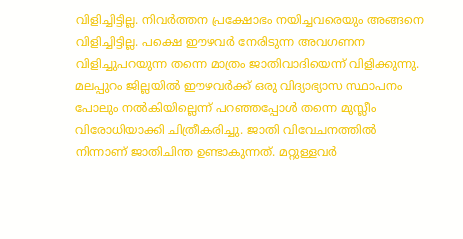വിളിച്ചിട്ടില്ല. നിവർത്തന പ്രക്ഷോഭം നയിച്ചവരെയും അങ്ങനെ വിളിച്ചിട്ടില്ല. പക്ഷെ ഈഴവർ നേരിടുന്ന അവഗണന വിളിച്ചുപറയുന്ന തന്നെ മാത്രം ജാതിവാദിയെന്ന് വിളിക്കുന്നു.
മലപ്പുറം ജില്ലയിൽ ഈഴവർക്ക് ഒരു വിദ്യാഭ്യാസ സ്ഥാപനം പോലും നൽകിയില്ലെന്ന് പറഞ്ഞപ്പോൾ തന്നെ മുസ്ലീം വിരോധിയാക്കി ചിത്രീകരിച്ചു. ജാതി വിവേചനത്തിൽ നിന്നാണ് ജാതിചിന്ത ഉണ്ടാകുന്നത്. മറ്റുള്ളവർ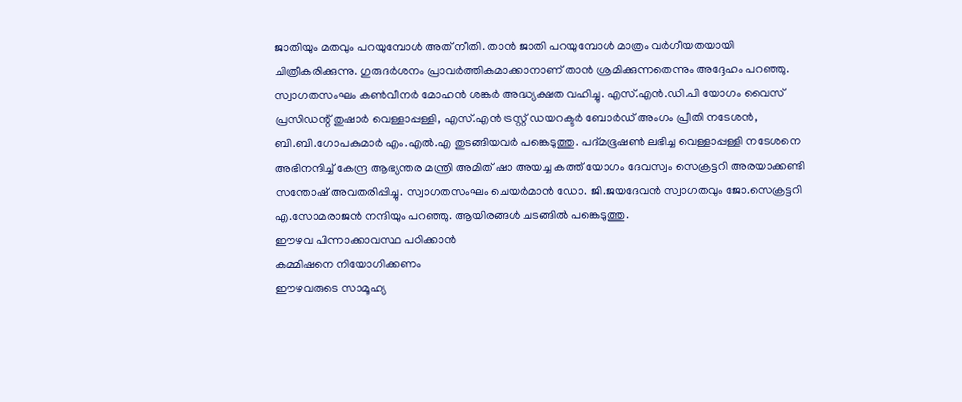ജാതിയും മതവും പറയുമ്പോൾ അത് നീതി. താൻ ജാതി പറയുമ്പോൾ മാത്രം വർഗീയതയായി ചിത്രീകരിക്കുന്നു. ഗുരുദർശനം പ്രാവർത്തികമാക്കാനാണ് താൻ ശ്രമിക്കുന്നതെന്നും അദ്ദേഹം പറഞ്ഞു.
സ്വാഗതസംഘം കൺവീനർ മോഹൻ ശങ്കർ അദ്ധ്യക്ഷത വഹിച്ചു. എസ്.എൻ.ഡി.പി യോഗം വൈസ് പ്രസിഡന്റ് തുഷാർ വെള്ളാപ്പള്ളി, എസ്.എൻ ട്രസ്റ്റ് ഡയറക്ടർ ബോർഡ് അംഗം പ്രീതി നടേശൻ, ബി.ബി.ഗോപകുമാർ എം.എൽ.എ തുടങ്ങിയവർ പങ്കെടുത്തു. പദ്മഭൂഷൺ ലഭിച്ച വെള്ളാപ്പള്ളി നടേശനെ അഭിനന്ദിച്ച് കേന്ദ്ര ആഭ്യന്തര മന്ത്രി അമിത് ഷാ അയച്ച കത്ത് യോഗം ദേവസ്വം സെക്രട്ടറി അരയാക്കണ്ടി സന്തോഷ് അവതരിപ്പിച്ചു. സ്വാഗതസംഘം ചെയർമാൻ ഡോ. ജി.ജയദേവൻ സ്വാഗതവും ജോ.സെക്രട്ടറി എ.സോമരാജൻ നന്ദിയും പറഞ്ഞു. ആയിരങ്ങൾ ചടങ്ങിൽ പങ്കെടുത്തു.
ഈഴവ പിന്നാക്കാവസ്ഥ പഠിക്കാൻ
കമ്മിഷനെ നിയോഗിക്കണം
ഈഴവരുടെ സാമൂഹ്യ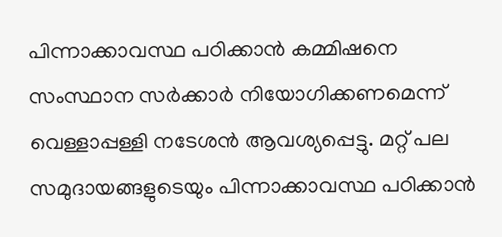പിന്നാക്കാവസ്ഥ പഠിക്കാൻ കമ്മിഷനെ സംസ്ഥാന സർക്കാർ നിയോഗിക്കണമെന്ന് വെള്ളാപ്പള്ളി നടേശൻ ആവശ്യപ്പെട്ടു. മറ്റ് പല സമുദായങ്ങളുടെയും പിന്നാക്കാവസ്ഥ പഠിക്കാൻ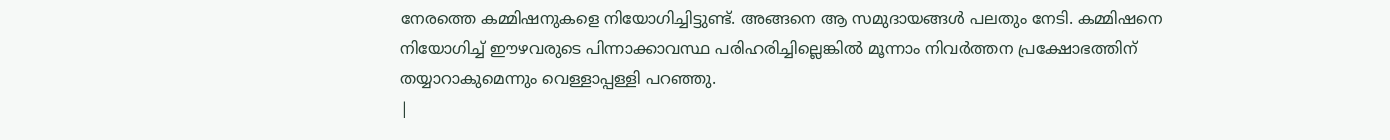നേരത്തെ കമ്മിഷനുകളെ നിയോഗിച്ചിട്ടുണ്ട്. അങ്ങനെ ആ സമുദായങ്ങൾ പലതും നേടി. കമ്മിഷനെ നിയോഗിച്ച് ഈഴവരുടെ പിന്നാക്കാവസ്ഥ പരിഹരിച്ചില്ലെങ്കിൽ മൂന്നാം നിവർത്തന പ്രക്ഷോഭത്തിന് തയ്യാറാകുമെന്നും വെള്ളാപ്പള്ളി പറഞ്ഞു.
|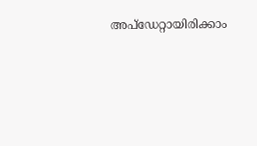അപ്ഡേറ്റായിരിക്കാം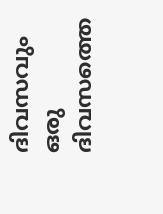ദിവസവും
ഒരു ദിവസത്തെ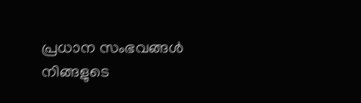പ്രധാന സംഭവങ്ങൾ നിങ്ങളുടെ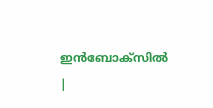ഇൻബോക്സിൽ |